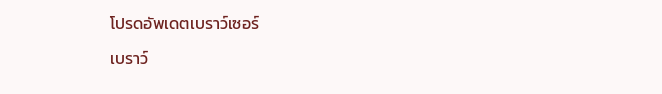โปรดอัพเดตเบราว์เซอร์

เบราว์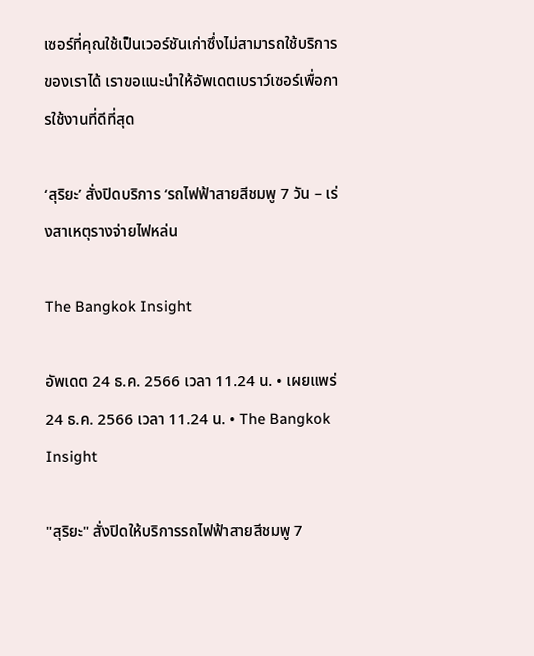เซอร์ที่คุณใช้เป็นเวอร์ชันเก่าซึ่งไม่สามารถใช้บริการของเราได้ เราขอแนะนำให้อัพเดตเบราว์เซอร์เพื่อการใช้งานที่ดีที่สุด

‘สุริยะ’ สั่งปิดบริการ ‘รถไฟฟ้าสายสีชมพู 7 วัน – เร่งสาเหตุรางจ่ายไฟหล่น

The Bangkok Insight

อัพเดต 24 ธ.ค. 2566 เวลา 11.24 น. • เผยแพร่ 24 ธ.ค. 2566 เวลา 11.24 น. • The Bangkok Insight

"สุริยะ" สั่งปิดให้บริการรถไฟฟ้าสายสีชมพู 7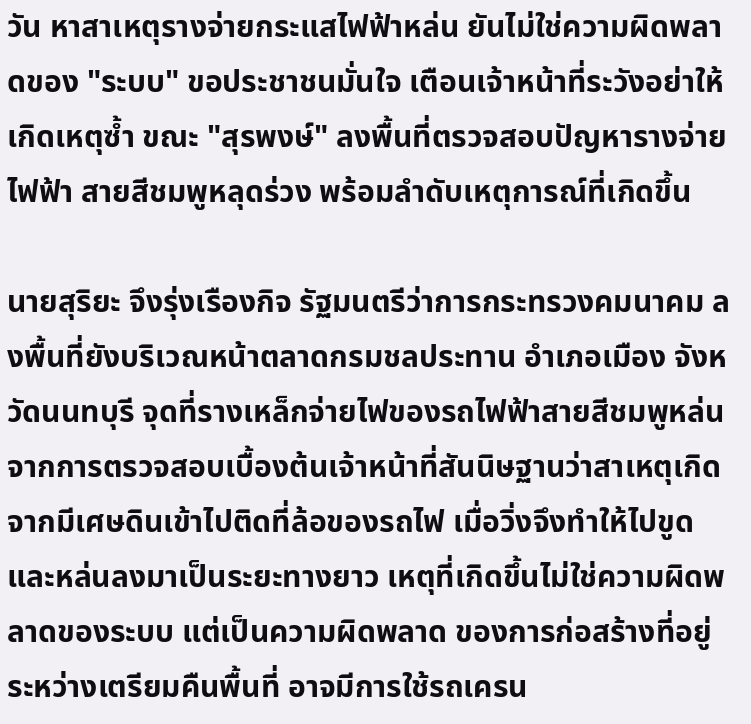วัน หาสาเหตุรางจ่ายกระแสไฟฟ้าหล่น ยันไม่ใช่ความผิดพลาดของ "ระบบ" ขอประชาชนมั่นใจ เตือนเจ้าหน้าที่ระวังอย่าให้เกิดเหตุซ้ำ ขณะ "สุรพงษ์" ลงพื้นที่ตรวจสอบปัญหารางจ่ายไฟฟ้า สายสีชมพูหลุดร่วง พร้อมลำดับเหตุการณ์ที่เกิดขึ้น

นายสุริยะ จึงรุ่งเรืองกิจ รัฐมนตรีว่าการกระทรวงคมนาคม ลงพื้นที่ยังบริเวณหน้าตลาดกรมชลประทาน อำเภอเมือง จังหวัดนนทบุรี จุดที่รางเหล็กจ่ายไฟของรถไฟฟ้าสายสีชมพูหล่น จากการตรวจสอบเบื้องต้นเจ้าหน้าที่สันนิษฐานว่าสาเหตุเกิดจากมีเศษดินเข้าไปติดที่ล้อของรถไฟ เมื่อวิ่งจึงทำให้ไปขูดและหล่นลงมาเป็นระยะทางยาว เหตุที่เกิดขึ้นไม่ใช่ความผิดพลาดของระบบ แต่เป็นความผิดพลาด ของการก่อสร้างที่อยู่ระหว่างเตรียมคืนพื้นที่ อาจมีการใช้รถเครน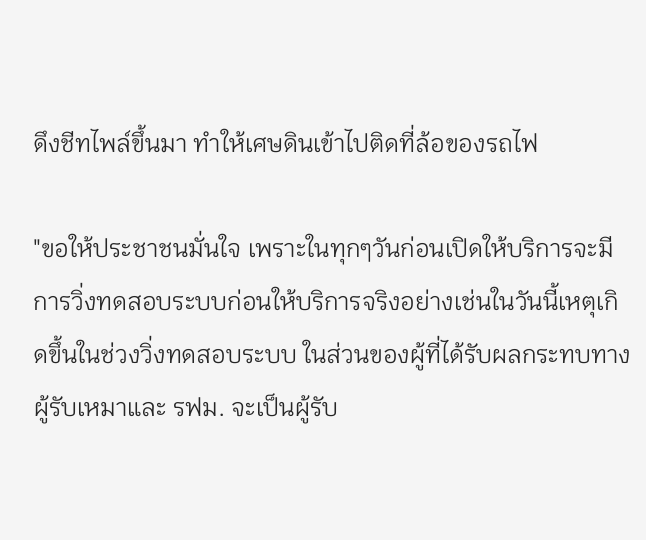ดึงชีทไพล์ขึ้นมา ทำให้เศษดินเข้าไปติดที่ล้อของรถไฟ

"ขอให้ประชาชนมั่นใจ เพราะในทุกๆวันก่อนเปิดให้บริการจะมีการวิ่งทดสอบระบบก่อนให้บริการจริงอย่างเช่นในวันนี้เหตุเกิดขึ้นในช่วงวิ่งทดสอบระบบ ในส่วนของผู้ที่ได้รับผลกระทบทางผู้รับเหมาและ รฟม. จะเป็นผู้รับ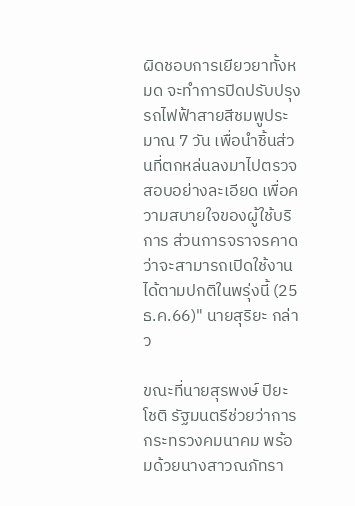ผิดชอบการเยียวยาทั้งหมด จะทำการปิดปรับปรุงรถไฟฟ้าสายสีชมพูประมาณ 7 วัน เพื่อนำชิ้นส่วนที่ตกหล่นลงมาไปตรวจสอบอย่างละเอียด เพื่อความสบายใจของผู้ใช้บริการ ส่วนการจราจรคาดว่าจะสามารถเปิดใช้งานได้ตามปกติในพรุ่งนี้ (25 ธ.ค.66)" นายสุริยะ กล่าว

ขณะที่นายสุรพงษ์ ปิยะโชติ รัฐมนตรีช่วยว่าการกระทรวงคมนาคม พร้อมด้วยนางสาวณภัทรา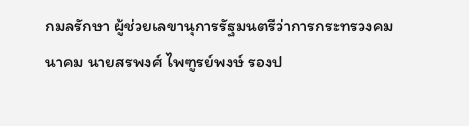กมลรักษา ผู้ช่วยเลขานุการรัฐมนตรีว่าการกระทรวงคมนาคม นายสรพงศ์ ไพฑูรย์พงษ์ รองป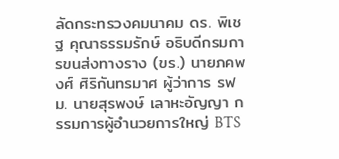ลัดกระทรวงคมนาคม ดร. พิเชฐ คุณาธรรมรักษ์ อธิบดีกรมการขนส่งทางราง (ขร.) นายภคพงศ์ ศิริกันทรมาศ ผู้ว่าการ รฟม. นายสุรพงษ์ เลาหะอัญญา กรรมการผู้อำนวยการใหญ่ BTS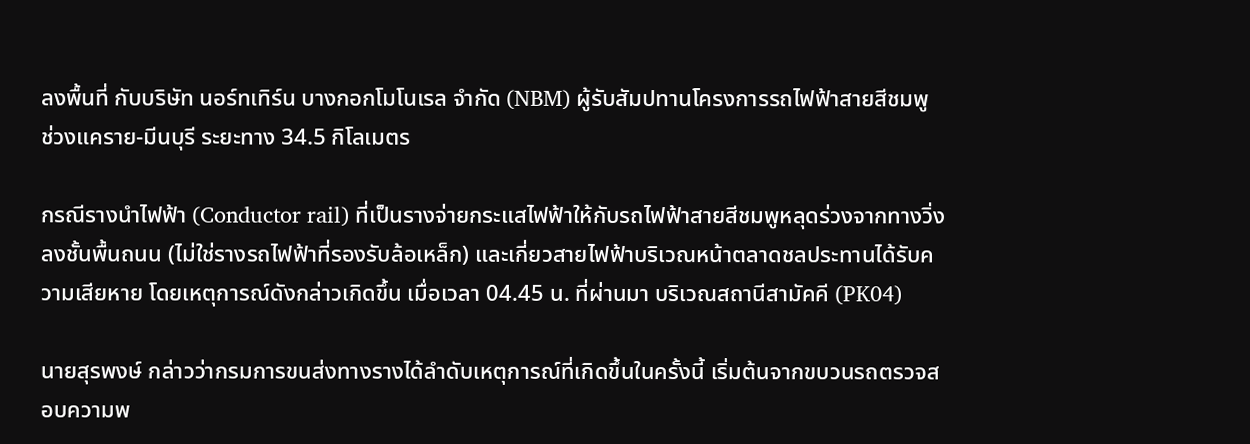ลงพื้นที่ กับบริษัท นอร์ทเทิร์น บางกอกโมโนเรล จำกัด (NBM) ผู้รับสัมปทานโครงการรถไฟฟ้าสายสีชมพู ช่วงแคราย-มีนบุรี ระยะทาง 34.5 กิโลเมตร

กรณีรางนำไฟฟ้า (Conductor rail) ที่เป็นรางจ่ายกระแสไฟฟ้าให้กับรถไฟฟ้าสายสีชมพูหลุดร่วงจากทางวิ่งลงชั้นพื้นถนน (ไม่ใช่รางรถไฟฟ้าที่รองรับล้อเหล็ก) และเกี่ยวสายไฟฟ้าบริเวณหน้าตลาดชลประทานได้รับความเสียหาย โดยเหตุการณ์ดังกล่าวเกิดขึ้น เมื่อเวลา 04.45 น. ที่ผ่านมา บริเวณสถานีสามัคคี (PK04)

นายสุรพงษ์ กล่าวว่ากรมการขนส่งทางรางได้ลำดับเหตุการณ์ที่เกิดขึ้นในครั้งนี้ เริ่มต้นจากขบวนรถตรวจสอบความพ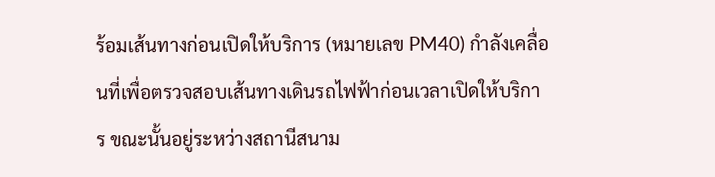ร้อมเส้นทางก่อนเปิดให้บริการ (หมายเลข PM40) กำลังเคลื่อนที่เพื่อตรวจสอบเส้นทางเดินรถไฟฟ้าก่อนเวลาเปิดให้บริการ ขณะนั้นอยู่ระหว่างสถานีสนาม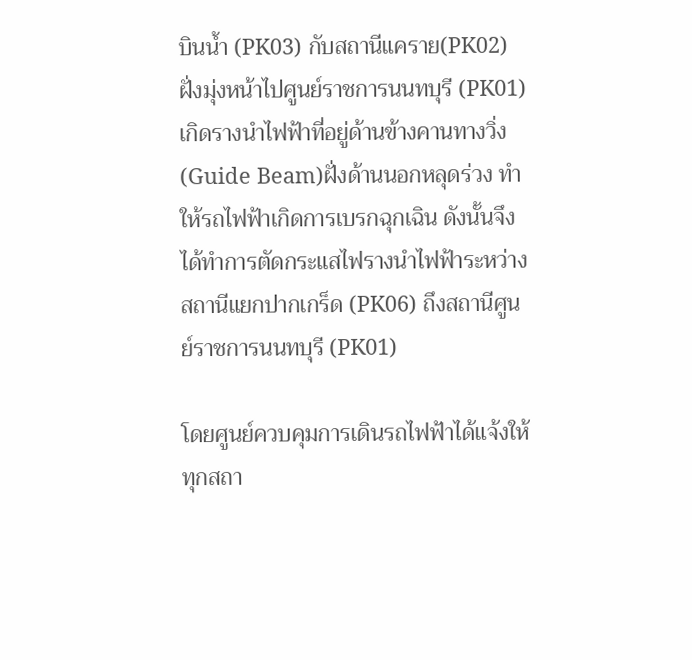บินน้ำ (PK03) กับสถานีแคราย(PK02) ฝั่งมุ่งหน้าไปศูนย์ราชการนนทบุรี (PK01) เกิดรางนำไฟฟ้าที่อยู่ด้านข้างคานทางวิ่ง (Guide Beam)ฝั่งด้านนอกหลุดร่วง ทำให้รถไฟฟ้าเกิดการเบรกฉุกเฉิน ดังนั้นจึงได้ทำการตัดกระแสไฟรางนำไฟฟ้าระหว่างสถานีแยกปากเกร็ด (PK06) ถึงสถานีศูนย์ราชการนนทบุรี (PK01)

โดยศูนย์ควบคุมการเดินรถไฟฟ้าได้แจ้งให้ทุกสถา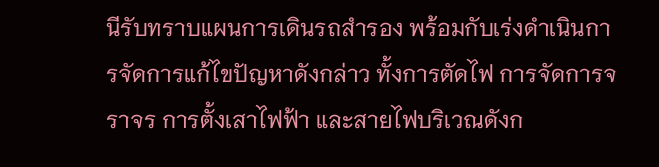นีรับทราบแผนการเดินรถสำรอง พร้อมกับเร่งดำเนินการจัดการแก้ไขปัญหาดังกล่าว ทั้งการตัดไฟ การจัดการจราจร การตั้งเสาไฟฟ้า และสายไฟบริเวณดังก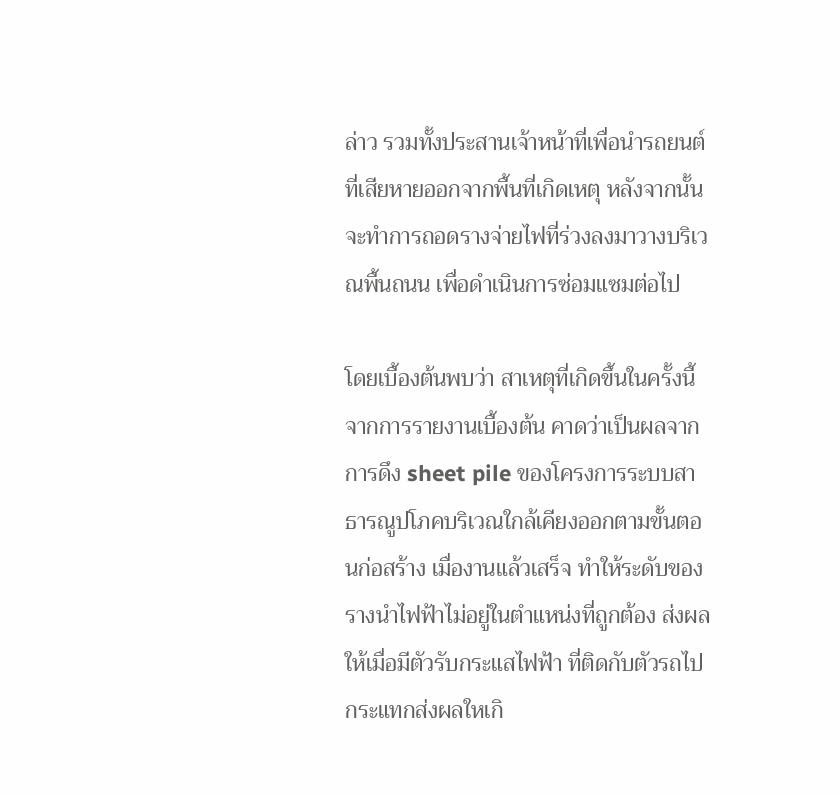ล่าว รวมทั้งประสานเจ้าหน้าที่เพื่อนำรถยนต์ที่เสียหายออกจากพื้นที่เกิดเหตุ หลังจากนั้นจะทำการถอดรางจ่ายไฟที่ร่วงลงมาวางบริเวณพื้นถนน เพื่อดำเนินการซ่อมแซมต่อไป

โดยเบื้องต้นพบว่า สาเหตุที่เกิดขึ้นในครั้งนี้ จากการรายงานเบื้องต้น คาดว่าเป็นผลจากการดึง sheet pile ของโครงการระบบสาธารณูปโภคบริเวณใกล้เคียงออกตามขั้นตอนก่อสร้าง เมื่องานแล้วเสร็จ ทำให้ระดับของรางนำไฟฟ้าไม่อยู่ในตำแหน่งที่ถูกต้อง ส่งผลให้เมื่อมีตัวรับกระแสไฟฟ้า ที่ติดกับตัวรถไปกระแทกส่งผลใหเกิ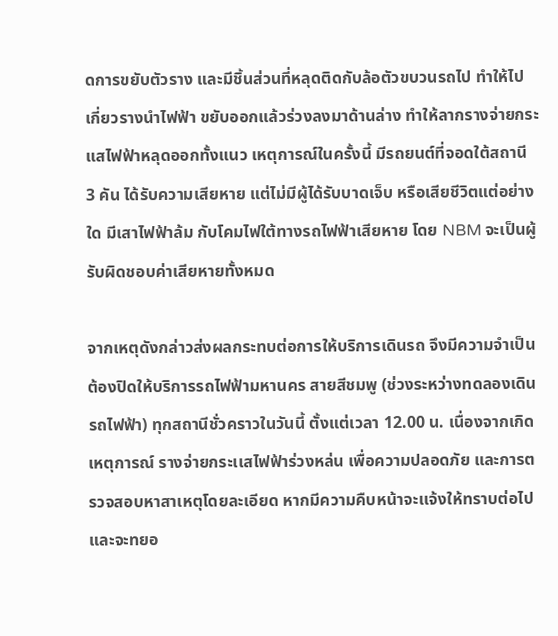ดการขยับตัวราง และมีชิ้นส่วนที่หลุดติดกับล้อตัวขบวนรถไป ทำให้ไปเกี่ยวรางนำไฟฟ้า ขยับออกแล้วร่วงลงมาด้านล่าง ทำให้ลากรางจ่ายกระแสไฟฟ้าหลุดออกทั้งแนว เหตุการณ์ในครั้งนี้ มีรถยนต์ที่จอดใต้สถานี 3 คัน ได้รับความเสียหาย แต่ไม่มีผู้ได้รับบาดเจ็บ หรือเสียชีวิตแต่อย่างใด มีเสาไฟฟ้าล้ม กับโคมไฟใต้ทางรถไฟฟ้าเสียหาย โดย NBM จะเป็นผู้รับผิดชอบค่าเสียหายทั้งหมด

จากเหตุดังกล่าวส่งผลกระทบต่อการให้บริการเดินรถ จึงมีความจำเป็นต้องปิดให้บริการรถไฟฟ้ามหานคร สายสีชมพู (ช่วงระหว่างทดลองเดินรถไฟฟ้า) ทุกสถานีชั่วคราวในวันนี้ ตั้งแต่เวลา 12.00 น. เนื่องจากเกิดเหตุการณ์ รางจ่ายกระเเสไฟฟ้าร่วงหล่น เพื่อความปลอดภัย และการตรวจสอบหาสาเหตุโดยละเอียด หากมีความคืบหน้าจะเเจ้งให้ทราบต่อไปและจะทยอ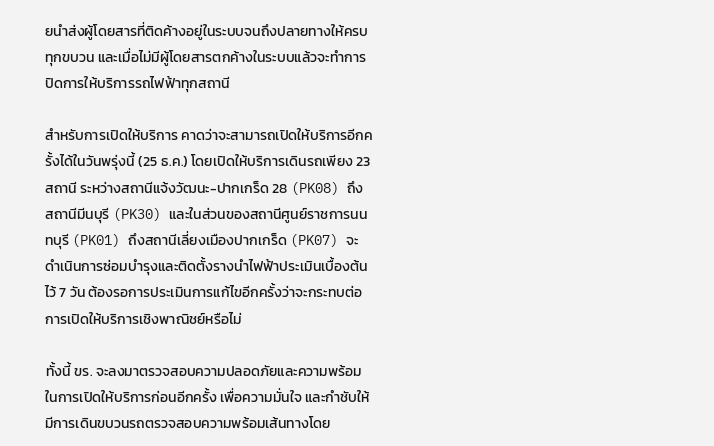ยนำส่งผู้โดยสารที่ติดค้างอยู่ในระบบจนถึงปลายทางให้ครบทุกขบวน และเมื่อไม่มีผู้โดยสารตกค้างในระบบแล้วจะทำการปิดการให้บริการรถไฟฟ้าทุกสถานี

สำหรับการเปิดให้บริการ คาดว่าจะสามารถเปิดให้บริการอีกครั้งได้ในวันพรุ่งนี้ (25 ธ.ค.) โดยเปิดให้บริการเดินรถเพียง 23 สถานี ระหว่างสถานีแจ้งวัฒนะ-ปากเกร็ด 28 (PK08) ถึง สถานีมีนบุรี (PK30) และในส่วนของสถานีศูนย์ราชการนนทบุรี (PK01) ถึงสถานีเลี่ยงเมืองปากเกร็ด (PK07) จะดำเนินการซ่อมบำรุงและติดตั้งรางนำไฟฟ้าประเมินเบื้องต้นไว้ 7 วัน ต้องรอการประเมินการแก้ไขอีกครั้งว่าจะกระทบต่อการเปิดให้บริการเชิงพาณิชย์หรือไม่

ทั้งนี้ ขร. จะลงมาตรวจสอบความปลอดภัยและความพร้อม ในการเปิดให้บริการก่อนอีกครั้ง เพื่อความมั่นใจ และกำชับให้มีการเดินขบวนรถตรวจสอบความพร้อมเส้นทางโดย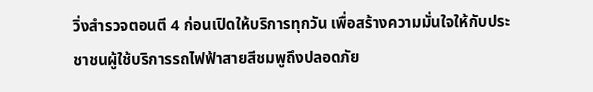วิ่งสำรวจตอนตี 4 ก่อนเปิดให้บริการทุกวัน เพื่อสร้างความมั่นใจให้กับประชาชนผู้ใช้บริการรถไฟฟ้าสายสีชมพูถึงปลอดภัย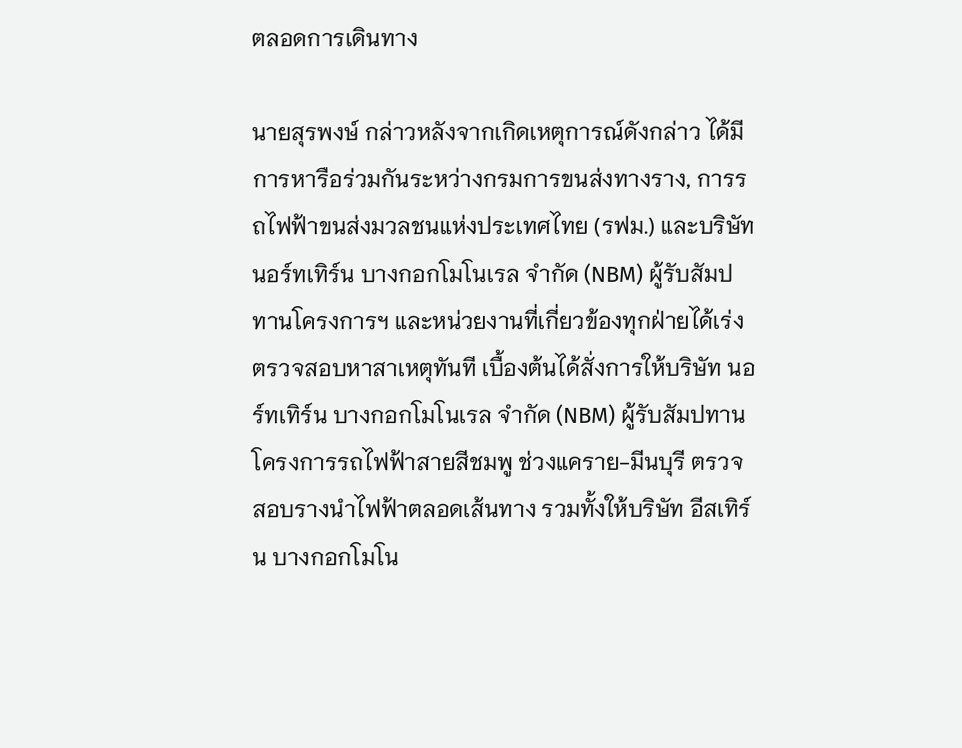ตลอดการเดินทาง

นายสุรพงษ์ กล่าวหลังจากเกิดเหตุการณ์ดังกล่าว ได้มีการหารือร่วมกันระหว่างกรมการขนส่งทางราง, การรถไฟฟ้าขนส่งมวลชนแห่งประเทศไทย (รฟม.) และบริษัท นอร์ทเทิร์น บางกอกโมโนเรล จำกัด (NBM) ผู้รับสัมปทานโครงการฯ และหน่วยงานที่เกี่ยวข้องทุกฝ่ายได้เร่งตรวจสอบหาสาเหตุทันที เบื้องต้นได้สั่งการให้บริษัท นอร์ทเทิร์น บางกอกโมโนเรล จำกัด (NBM) ผู้รับสัมปทานโครงการรถไฟฟ้าสายสีชมพู ช่วงแคราย-มีนบุรี ตรวจสอบรางนำไฟฟ้าตลอดเส้นทาง รวมทั้งให้บริษัท อีสเทิร์น บางกอกโมโน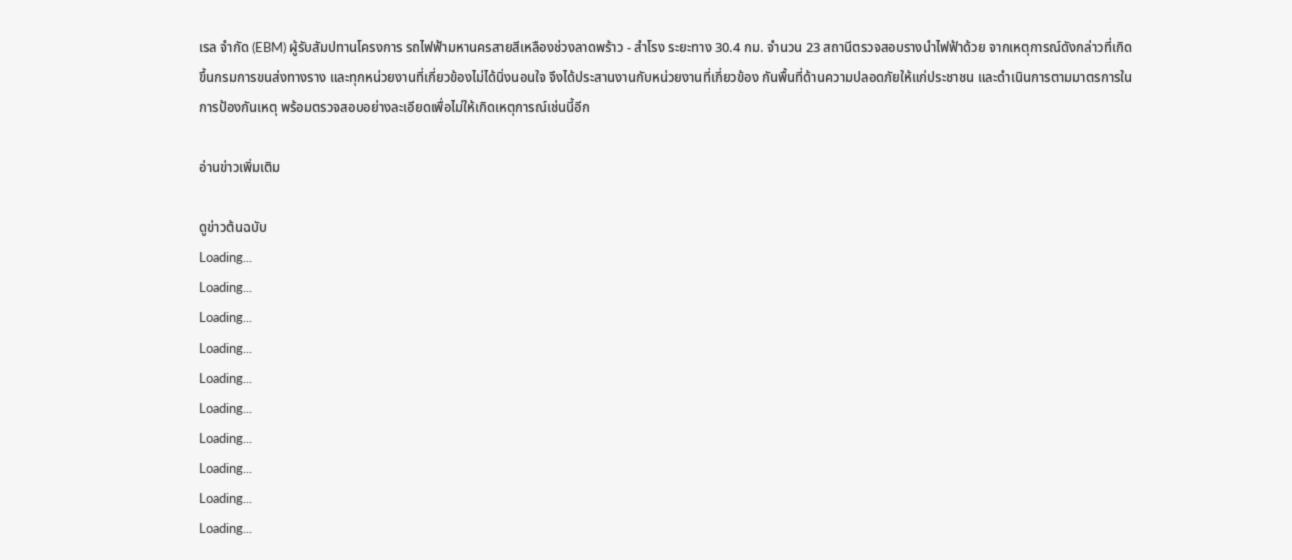เรล จำกัด (EBM) ผู้รับสัมปทานโครงการ รถไฟฟ้ามหานครสายสีเหลืองช่วงลาดพร้าว - สำโรง ระยะทาง 30.4 กม. จำนวน 23 สถานีตรวจสอบรางนำไฟฟ้าด้วย จากเหตุการณ์ดังกล่าวที่เกิดขึ้นกรมการขนส่งทางราง และทุกหน่วยงานที่เกี่ยวข้องไม่ได้นิ่งนอนใจ จึงได้ประสานงานกับหน่วยงานที่เกี่ยวข้อง กันพื้นที่ด้านความปลอดภัยให้แก่ประชาชน และดำเนินการตามมาตรการในการป้องกันเหตุ พร้อมตรวจสอบอย่างละเอียดเพื่อไม่ให้เกิดเหตุการณ์เช่นนี้อีก

อ่านข่าวเพิ่มเติม

ดูข่าวต้นฉบับ
Loading...
Loading...
Loading...
Loading...
Loading...
Loading...
Loading...
Loading...
Loading...
Loading...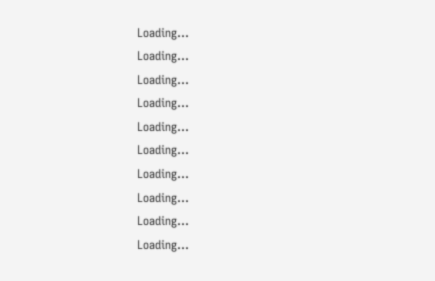Loading...
Loading...
Loading...
Loading...
Loading...
Loading...
Loading...
Loading...
Loading...
Loading...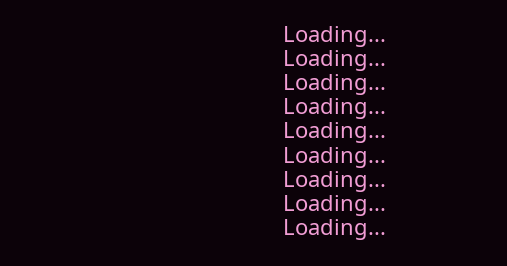Loading...
Loading...
Loading...
Loading...
Loading...
Loading...
Loading...
Loading...
Loading...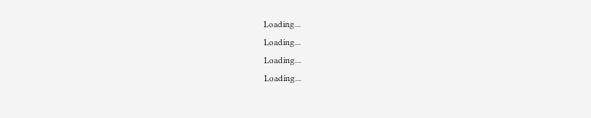Loading...
Loading...
Loading...
Loading...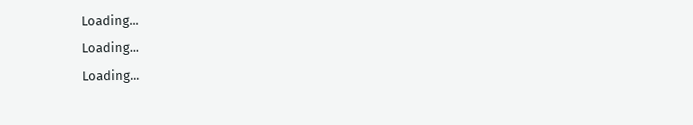Loading...
Loading...
Loading...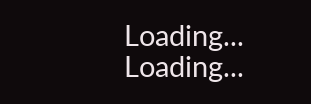Loading...
Loading...